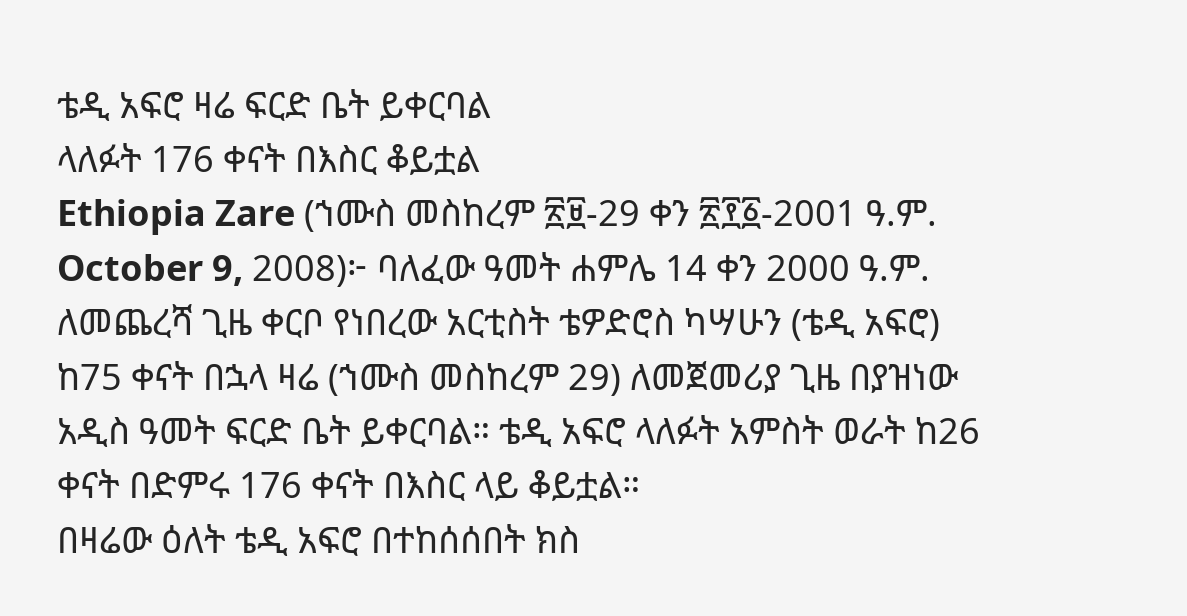ቴዲ አፍሮ ዛሬ ፍርድ ቤት ይቀርባል
ላለፉት 176 ቀናት በእስር ቆይቷል
Ethiopia Zare (ኀሙስ መስከረም ፳፱-29 ቀን ፳፻፩-2001 ዓ.ም. October 9, 2008)፦ ባለፈው ዓመት ሐምሌ 14 ቀን 2000 ዓ.ም. ለመጨረሻ ጊዜ ቀርቦ የነበረው አርቲስት ቴዎድሮስ ካሣሁን (ቴዲ አፍሮ) ከ75 ቀናት በኋላ ዛሬ (ኀሙስ መስከረም 29) ለመጀመሪያ ጊዜ በያዝነው አዲስ ዓመት ፍርድ ቤት ይቀርባል። ቴዲ አፍሮ ላለፉት አምስት ወራት ከ26 ቀናት በድምሩ 176 ቀናት በእስር ላይ ቆይቷል።
በዛሬው ዕለት ቴዲ አፍሮ በተከሰሰበት ክስ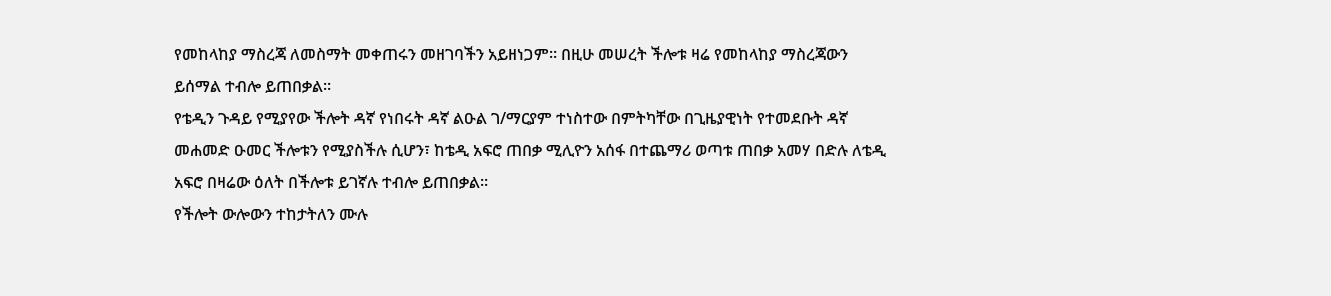የመከላከያ ማስረጃ ለመስማት መቀጠሩን መዘገባችን አይዘነጋም። በዚሁ መሠረት ችሎቱ ዛሬ የመከላከያ ማስረጃውን ይሰማል ተብሎ ይጠበቃል።
የቴዲን ጉዳይ የሚያየው ችሎት ዳኛ የነበሩት ዳኛ ልዑል ገ/ማርያም ተነስተው በምትካቸው በጊዜያዊነት የተመደቡት ዳኛ መሐመድ ዑመር ችሎቱን የሚያስችሉ ሲሆን፣ ከቴዲ አፍሮ ጠበቃ ሚሊዮን አሰፋ በተጨማሪ ወጣቱ ጠበቃ አመሃ በድሉ ለቴዲ አፍሮ በዛሬው ዕለት በችሎቱ ይገኛሉ ተብሎ ይጠበቃል።
የችሎት ውሎውን ተከታትለን ሙሉ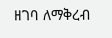ዘገባ ለማቅረብ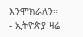እንሞክራለን።
- ኢትዮጵያ ዛሬ